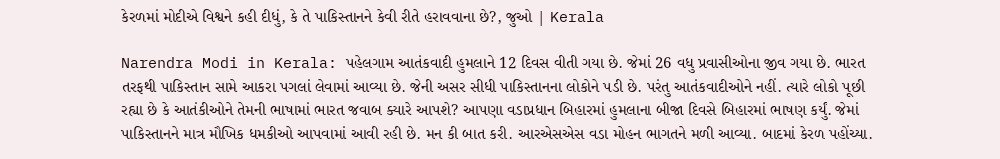કેરળમાં મોદીએ વિશ્વને કહી દીધું, કે તે પાકિસ્તાનને કેવી રીતે હરાવવાના છે?, જુઓ | Kerala

Narendra Modi in Kerala: પહેલગામ આતંકવાદી હુમલાને 12 દિવસ વીતી ગયા છે. જેમાં 26 વધુ પ્રવાસીઓના જીવ ગયા છે. ભારત તરફથી પાકિસ્તાન સામે આકરા પગલાં લેવામાં આવ્યા છે. જેની અસર સીધી પાકિસ્તાનના લોકોને પડી છે. પરંતુ આતંકવાદીઓને નહીં. ત્યારે લોકો પૂછી રહ્યા છે કે આતંકીઓને તેમની ભાષામાં ભારત જવાબ ક્યારે આપશે? આપણા વડાપ્રધાન બિહારમાં હુમલાના બીજા દિવસે બિહારમાં ભાષણ કર્યું. જેમાં પાકિસ્તાનને માત્ર મૌખિક ધમકીઓ આપવામાં આવી રહી છે. મન કી બાત કરી. આરએસએસ વડા મોહન ભાગતને મળી આવ્યા. બાદમાં કેરળ પહોંચ્યા.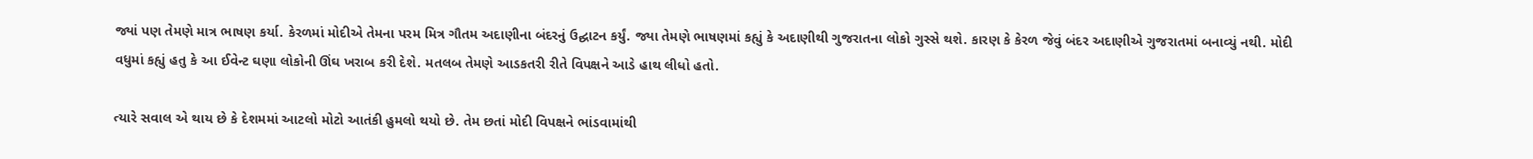જ્યાં પણ તેમણે માત્ર ભાષણ કર્યા. કેરળમાં મોદીએ તેમના પરમ મિત્ર ગૌતમ અદાણીના બંદરનું ઉદ્ઘાટન કર્યું. જ્યા તેમણે ભાષણમાં કહ્યું કે અદાણીથી ગુજરાતના લોકો ગુસ્સે થશે. કારણ કે કેરળ જેવું બંદર અદાણીએ ગુજરાતમાં બનાવ્યું નથી. મોદી વધુમાં કહ્યું હતુ કે આ ઈવેન્ટ ઘણા લોકોની ઊંઘ ખરાબ કરી દેશે. મતલબ તેમણે આડકતરી રીતે વિપક્ષને આડે હાથ લીધો હતો.

ત્યારે સવાલ એ થાય છે કે દેશમમાં આટલો મોટો આતંકી હુમલો થયો છે. તેમ છતાં મોદી વિપક્ષને ભાંડવામાંથી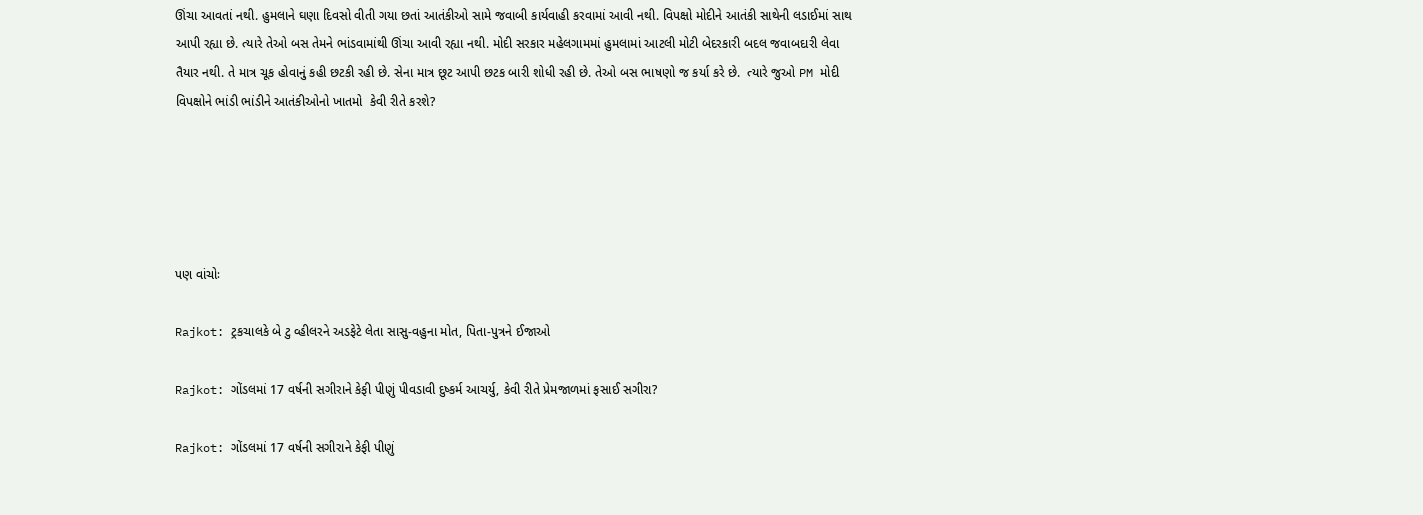ઊંચા આવતાં નથી. હુમલાને ઘણા દિવસો વીતી ગયા છતાં આતંકીઓ સામે જવાબી કાર્યવાહી કરવામાં આવી નથી. વિપક્ષો મોદીને આતંકી સાથેની લડાઈમાં સાથ આપી રહ્યા છે. ત્યારે તેઓ બસ તેમને ભાંડવામાંથી ઊંચા આવી રહ્યા નથી. મોદી સરકાર મહેલગામમાં હુમલામાં આટલી મોટી બેદરકારી બદલ જવાબદારી લેવા તૈયાર નથી. તે માત્ર ચૂક હોવાનું કહી છટકી રહી છે. સેના માત્ર છૂટ આપી છટક બારી શોધી રહી છે. તેઓ બસ ભાષણો જ કર્યા કરે છે.  ત્યારે જુઓ PM મોદી વિપક્ષોને ભાંડી ભાંડીને આતંકીઓનો ખાતમો  કેવી રીતે કરશે?





પણ વાંચોઃ

Rajkot: ટ્રકચાલકે બે ટુ વ્હીલરને અડફેટે લેતા સાસુ-વહુના મોત, પિતા-પુત્રને ઈજાઓ

Rajkot: ગોંડલમાં 17 વર્ષની સગીરાને કેફી પીણું પીવડાવી દુષ્કર્મ આચર્યુ, કેવી રીતે પ્રેમજાળમાં ફસાઈ સગીરા?

Rajkot: ગોંડલમાં 17 વર્ષની સગીરાને કેફી પીણું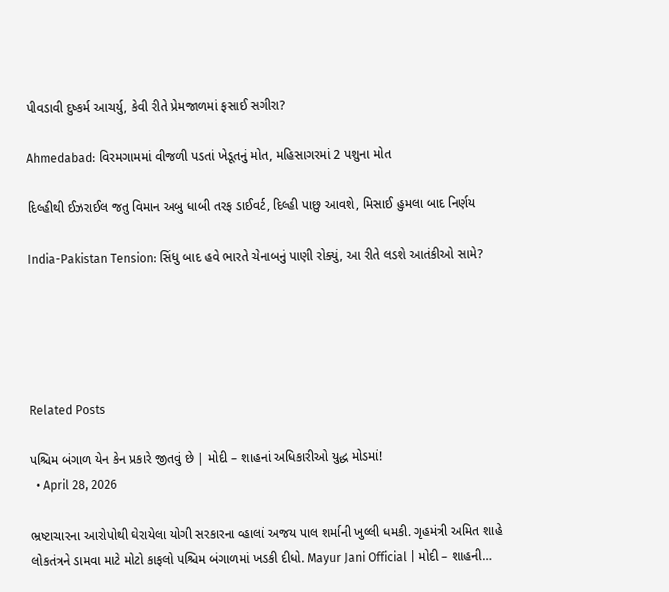પીવડાવી દુષ્કર્મ આચર્યુ, કેવી રીતે પ્રેમજાળમાં ફસાઈ સગીરા?

Ahmedabad: વિરમગામમાં વીજળી પડતાં ખેડૂતનું મોત, મહિસાગરમાં 2 પશુના મોત

દિલ્હીથી ઈઝરાઈલ જતુ વિમાન અબુ ધાબી તરફ ડાઈવર્ટ, દિલ્હી પાછુ આવશે, મિસાઈ હુમલા બાદ નિર્ણય

India-Pakistan Tension: સિંધુ બાદ હવે ભારતે ચેનાબનું પાણી રોક્યું, આ રીતે લડશે આતંકીઓ સામે?





Related Posts

પશ્ચિમ બંગાળ યેન કેન પ્રકારે જીતવું છે | મોદી – શાહનાં અધિકારીઓ યુદ્ધ મોડમાં!
  • April 28, 2026

ભ્રષ્ટાચારના આરોપોથી ઘેરાયેલા યોગી સરકારના વ્હાલાં અજય પાલ શર્માની ખુલ્લી ધમકી. ગૃહમંત્રી અમિત શાહે લોકતંત્રને ડામવા માટે મોટો કાફલો પશ્ચિમ બંગાળમાં ખડકી દીધો. Mayur Jani Official | મોદી – શાહની…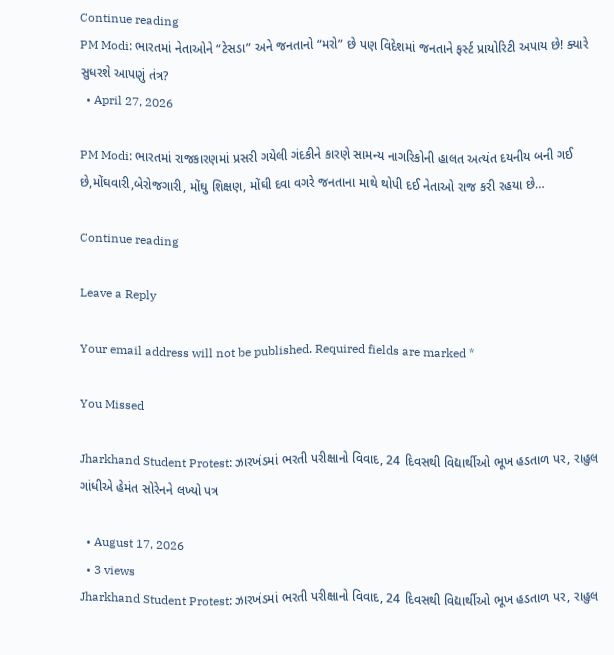Continue reading
PM Modi: ભારતમાં નેતાઓને “ટેસડા” અને જનતાનો “મરો” છે પણ વિદેશમાં જનતાને ફર્સ્ટ પ્રાયોરિટી અપાય છે! ક્યારે સુધરશે આપણું તંત્ર?
  • April 27, 2026

PM Modi: ભારતમાં રાજકારણમાં પ્રસરી ગયેલી ગંદકીને કારણે સામન્ય નાગરિકોની હાલત અત્યંત દયનીય બની ગઈ છે,મોંઘવારી,બેરોજગારી, મોંઘુ શિક્ષણ, મોંઘી દવા વગરે જનતાના માથે થોપી દઈ નેતાઓ રાજ કરી રહયા છે…

Continue reading

Leave a Reply

Your email address will not be published. Required fields are marked *

You Missed

Jharkhand Student Protest: ઝારખંડમાં ભરતી પરીક્ષાનો વિવાદ, 24 દિવસથી વિદ્યાર્થીઓ ભૂખ હડતાળ પર, રાહુલ ગાંધીએ હેમંત સોરેનને લખ્યો પત્ર

  • August 17, 2026
  • 3 views
Jharkhand Student Protest: ઝારખંડમાં ભરતી પરીક્ષાનો વિવાદ, 24 દિવસથી વિદ્યાર્થીઓ ભૂખ હડતાળ પર, રાહુલ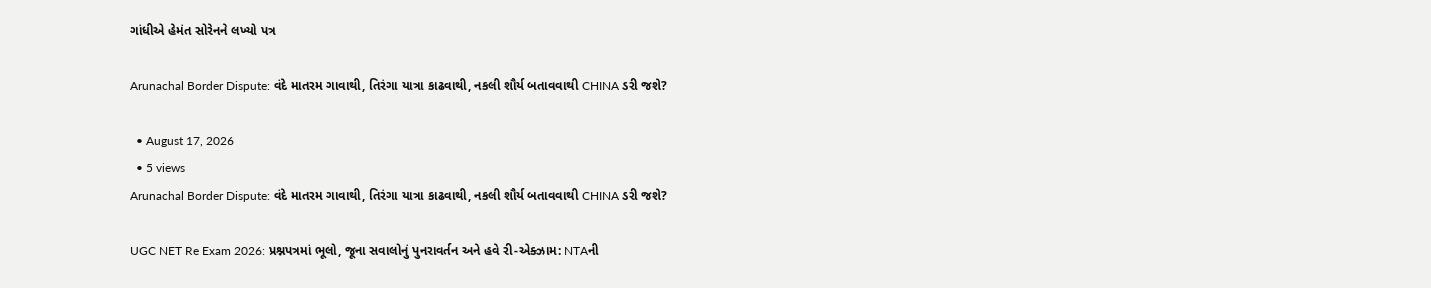ગાંધીએ હેમંત સોરેનને લખ્યો પત્ર

Arunachal Border Dispute: વંદે માતરમ ગાવાથી, તિરંગા યાત્રા કાઢવાથી, નકલી શૌર્ય બતાવવાથી CHINA ડરી જશે?

  • August 17, 2026
  • 5 views
Arunachal Border Dispute: વંદે માતરમ ગાવાથી, તિરંગા યાત્રા કાઢવાથી, નકલી શૌર્ય બતાવવાથી CHINA ડરી જશે?

UGC NET Re Exam 2026: પ્રશ્નપત્રમાં ભૂલો, જૂના સવાલોનું પુનરાવર્તન અને હવે રી-એક્ઝામ: NTAની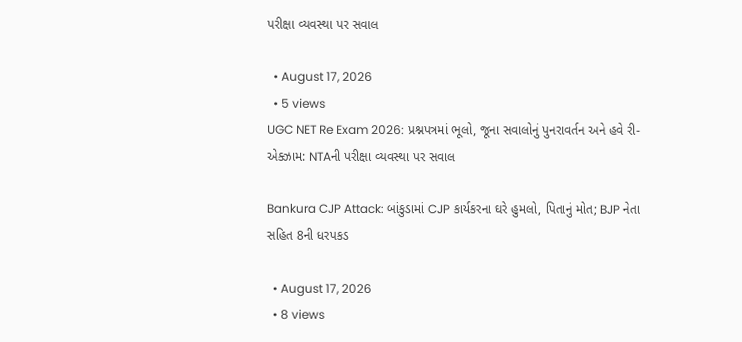પરીક્ષા વ્યવસ્થા પર સવાલ

  • August 17, 2026
  • 5 views
UGC NET Re Exam 2026: પ્રશ્નપત્રમાં ભૂલો, જૂના સવાલોનું પુનરાવર્તન અને હવે રી-એક્ઝામ: NTAની પરીક્ષા વ્યવસ્થા પર સવાલ

Bankura CJP Attack: બાંકુડામાં CJP કાર્યકરના ઘરે હુમલો, પિતાનું મોત; BJP નેતા સહિત 8ની ધરપકડ

  • August 17, 2026
  • 8 views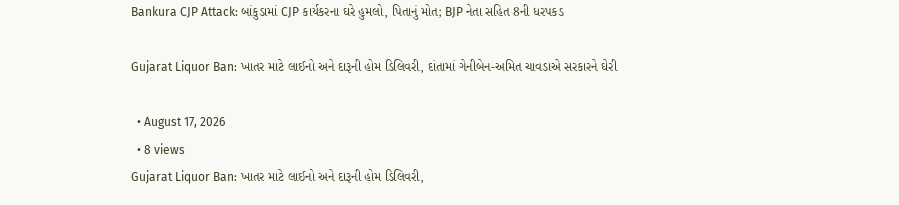Bankura CJP Attack: બાંકુડામાં CJP કાર્યકરના ઘરે હુમલો, પિતાનું મોત; BJP નેતા સહિત 8ની ધરપકડ

Gujarat Liquor Ban: ખાતર માટે લાઈનો અને દારૂની હોમ ડિલિવરી, દાંતામાં ગેનીબેન-અમિત ચાવડાએ સરકારને ઘેરી

  • August 17, 2026
  • 8 views
Gujarat Liquor Ban: ખાતર માટે લાઈનો અને દારૂની હોમ ડિલિવરી,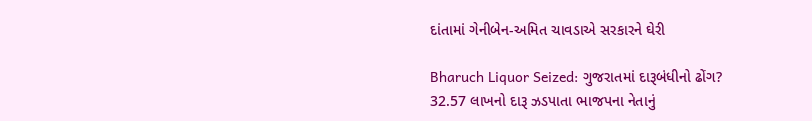દાંતામાં ગેનીબેન-અમિત ચાવડાએ સરકારને ઘેરી

Bharuch Liquor Seized: ગુજરાતમાં દારૂબંધીનો ઢોંગ? 32.57 લાખનો દારૂ ઝડપાતા ભાજપના નેતાનું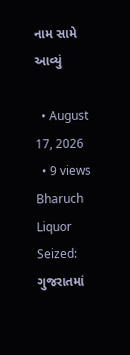નામ સામે આવ્યું

  • August 17, 2026
  • 9 views
Bharuch Liquor Seized: ગુજરાતમાં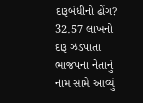દારૂબંધીનો ઢોંગ? 32.57 લાખનો દારૂ ઝડપાતા ભાજપના નેતાનું નામ સામે આવ્યું